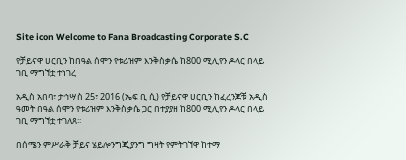Site icon Welcome to Fana Broadcasting Corporate S.C

የቻይናዋ ሀርቢን ከበዓል ሰሞን የቱሪዝም እንቅስቃሴ ከ800 ሚሊየን ዶላር በላይ ገቢ ማግኘቷ ተነገረ

አዲስ አበባ፣ ታኅሣስ 25፣ 2016 (ኤፍ ቢ ሲ) የቻይናዋ ሀርቢን ከፈረንጆቹ አዲስ ዓመት በዓል ሰሞን የቱሪዝም እንቅስቃሴ ጋር በተያያዘ ከ800 ሚሊየን ዶላር በላይ ገቢ ማግኘቷ ተገለጸ፡፡

በሰሜን ምሥራቅ ቻይና ሄይሎንግጂያንግ ግዛት የምትገኘዋ ከተማ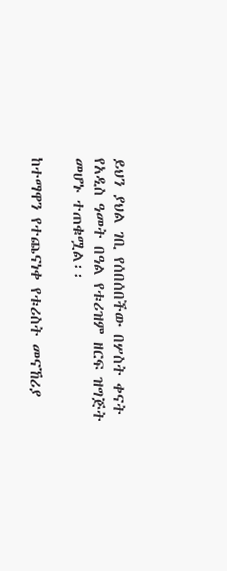ይህን ያህል ገቢ የሰበሰበችው በሦስት ቀናት የአዲስ ዓመት በዓል የቱሪዝም ዘርፍ ዝግጅት መሆኑ ተጠቁሟል፡፡

ከተማዋን የተጨናነቀ የቱሪስት መናኸሪያ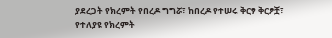ያደረጋት የክረምት የበረዶ ግግሯ፣ ከበረዶ የተሠሩ ቅርፃ ቅርፆቿ፣ የተለያዩ የክረምት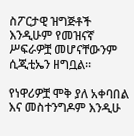ስፖርታዊ ዝግጅቶች እንዲሁም የመዝናኛ ሥፍራዎቿ መሆናቸውንም ሲጂቲኤን ዘግቧል፡፡

የነዋሪዎቿ ሞቅ ያለ አቀባበል እና መስተንግዶም እንዲሁ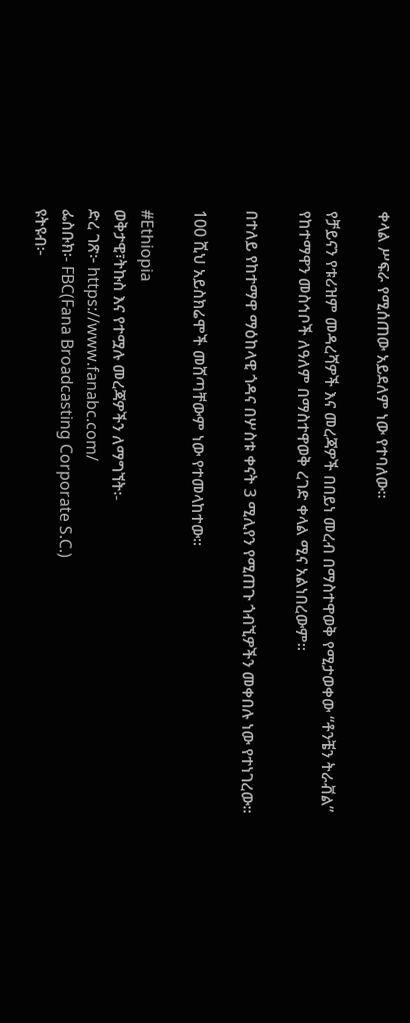ቀላል ሥፍራ የሚሰጠው አይደለም ነው የተባለው፡፡

የቻይናን የቱሪዝም መዳረሻዎች እና መረጃዎች በበይነ መረብ በማስተዋወቅ የሚታወቀው “ቶንቼን ትራቭል” የከተማዋን መስኅቦች ለዓለም በማስተዋወቅ ረገድ ቀላል ሚና አልነበረውም፡፡

በተለይ የከተማዋ ማዕከላዊ ጎዳና በሦስቱ ቀናት 3 ሚሊየን የሚጠጉ ጎብኚዎችን መቀበሉ ነው የተነገረው፡፡

100 ሺህ አይስክሬሞች መሸጣቸውም ነው የተመላከተው፡፡

#Ethiopia
ወቅታዊ፣ትኩስ እና የተሟሉ መረጃዎችን ለማግኘት፡-
ድረ ገጽ፦ https://www.fanabc.com/
ፌስቡክ፡- FBC(Fana Broadcasting Corporate S.C.)
ዩትዩብ፦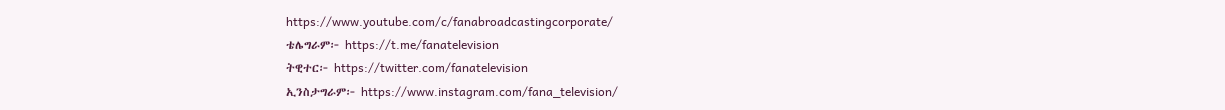https://www.youtube.com/c/fanabroadcastingcorporate/
ቴሌግራም፦ https://t.me/fanatelevision
ትዊተር፦ https://twitter.com/fanatelevision
ኢንስታግራም፦ https://www.instagram.com/fana_television/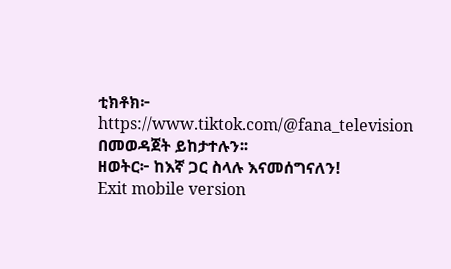ቲክቶክ፦ https://www.tiktok.com/@fana_television በመወዳጀት ይከታተሉን፡፡
ዘወትር፦ ከእኛ ጋር ስላሉ እናመሰግናለን!
Exit mobile version